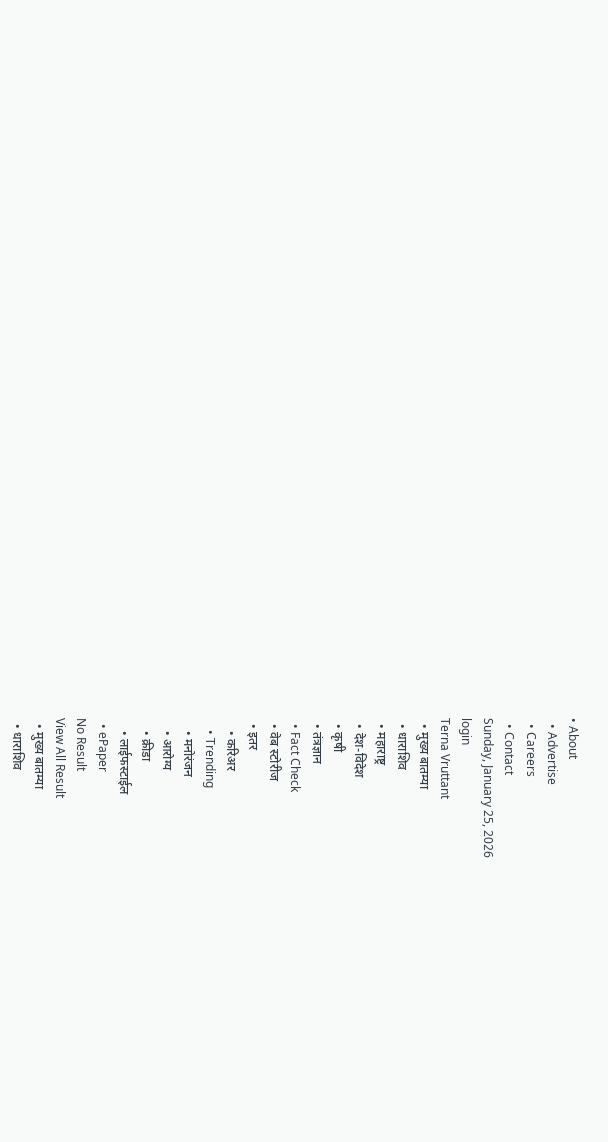• About
  • Advertise
  • Careers
  • Contact
Sunday, January 25, 2026
login
Terna Vruttant
  • मुख्य बातम्या
  • धाराशिव
  • महाराष्ट्र
  • देश-विदेश
  • कृषी
  • तंत्रज्ञान
  • Fact Check
  • वेब स्टोरीज
  • इतर
    • करिअर
    • Trending
    • मनोरंजन
    • आरोग्य
    • क्रीडा
    • लाईफस्टाईल
  • ePaper
No Result
View All Result
  • मुख्य बातम्या
  • धाराशिव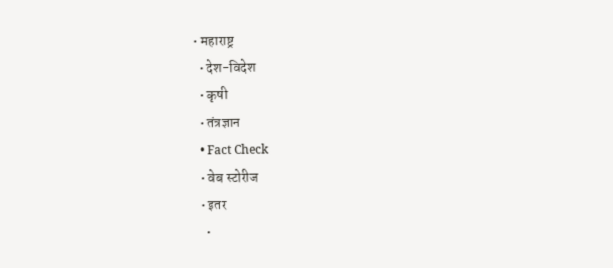• महाराष्ट्र
  • देश-विदेश
  • कृषी
  • तंत्रज्ञान
  • Fact Check
  • वेब स्टोरीज
  • इतर
    •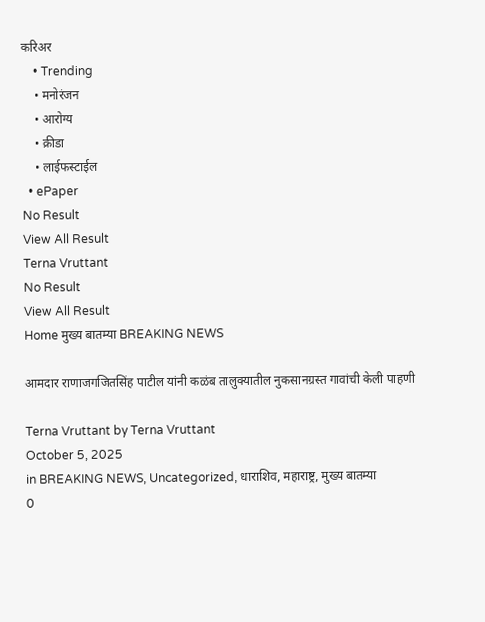करिअर
    • Trending
    • मनोरंजन
    • आरोग्य
    • क्रीडा
    • लाईफस्टाईल
  • ePaper
No Result
View All Result
Terna Vruttant
No Result
View All Result
Home मुख्य बातम्या BREAKING NEWS

आमदार राणाजगजितसिंह पाटील यांनी कळंब तालुक्यातील नुकसानग्रस्त गावांची केली पाहणी

Terna Vruttant by Terna Vruttant
October 5, 2025
in BREAKING NEWS, Uncategorized, धाराशिव, महाराष्ट्र, मुख्य बातम्या
0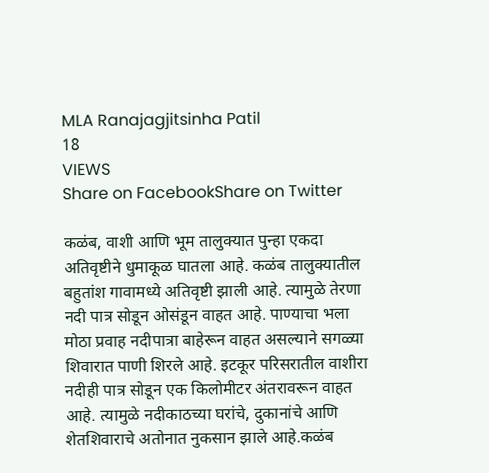MLA Ranajagjitsinha Patil
18
VIEWS
Share on FacebookShare on Twitter

कळंब, वाशी आणि भूम तालुक्यात पुन्हा एकदा अतिवृष्टीने धुमाकूळ घातला आहे. कळंब तालुक्यातील बहुतांश गावामध्ये अतिवृष्टी झाली आहे. त्यामुळे तेरणा नदी पात्र सोडून ओसंडून वाहत आहे. पाण्याचा भला मोठा प्रवाह नदीपात्रा बाहेरून वाहत असल्याने सगळ्या शिवारात पाणी शिरले आहे. इटकूर परिसरातील वाशीरा नदीही पात्र सोडून एक किलोमीटर अंतरावरून वाहत आहे. त्यामुळे नदीकाठच्या घरांचे, दुकानांचे आणि शेतशिवाराचे अतोनात नुकसान झाले आहे.कळंब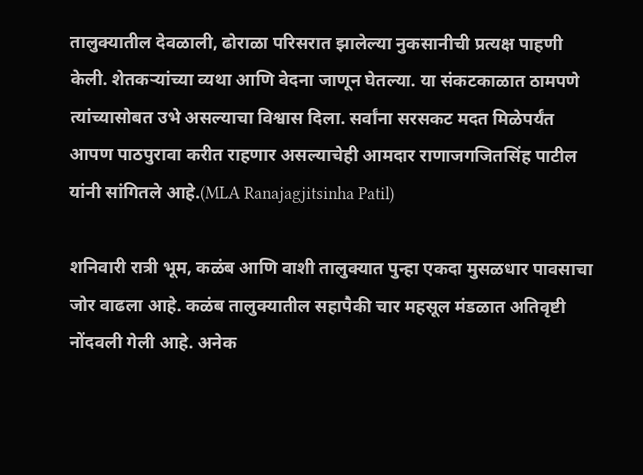तालुक्यातील देवळाली, ढोराळा परिसरात झालेल्या नुकसानीची प्रत्यक्ष पाहणी केली. शेतकऱ्यांच्या व्यथा आणि वेदना जाणून घेतल्या. या संकटकाळात ठामपणे त्यांच्यासोबत उभे असल्याचा विश्वास दिला. सर्वांना सरसकट मदत मिळेपर्यंत आपण पाठपुरावा करीत राहणार असल्याचेही आमदार राणाजगजितसिंह पाटील यांनी सांगितले आहे.(MLA Ranajagjitsinha Patil)

शनिवारी रात्री भूम, कळंब आणि वाशी तालुक्यात पुन्हा एकदा मुसळधार पावसाचा जोर वाढला आहे. कळंब तालुक्यातील सहापैकी चार महसूल मंडळात अतिवृष्टी नोंदवली गेली आहे. अनेक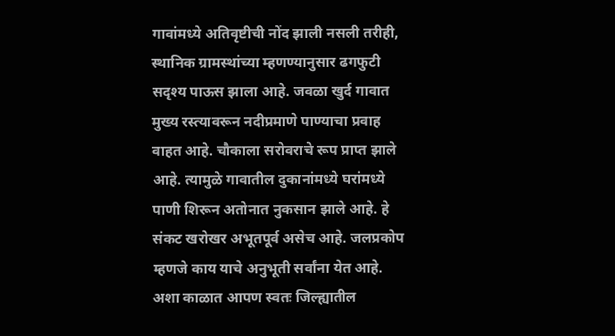गावांमध्ये अतिवृष्टीची नोंद झाली नसली तरीही, स्थानिक ग्रामस्थांच्या म्हणण्यानुसार ढगफुटी सदृश्य पाऊस झाला आहे. जवळा खुर्द गावात मुख्य रस्त्यावरून नदीप्रमाणे पाण्याचा प्रवाह वाहत आहे. चौकाला सरोवराचे रूप प्राप्त झाले आहे. त्यामुळे गावातील दुकानांमध्ये घरांमध्ये पाणी शिरून अतोनात नुकसान झाले आहे. हे संकट खरोखर अभूतपूर्व असेच आहे. जलप्रकोप म्हणजे काय याचे अनुभूती सर्वांना येत आहे. अशा काळात आपण स्वतः जिल्ह्यातील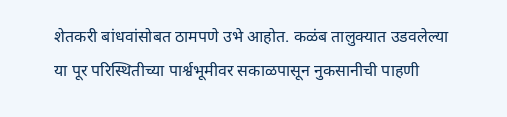शेतकरी बांधवांसोबत ठामपणे उभे आहोत. कळंब तालुक्यात उडवलेल्या या पूर परिस्थितीच्या पार्श्वभूमीवर सकाळपासून नुकसानीची पाहणी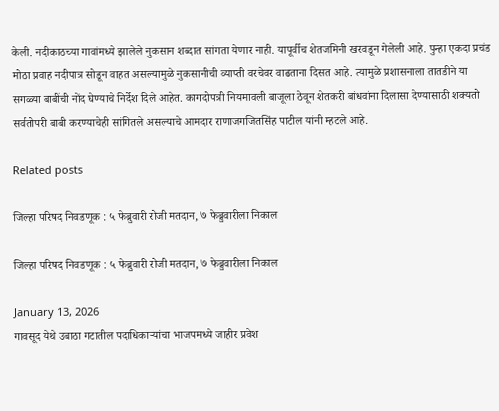केली. नदीकाठच्या गावांमध्ये झालेले नुकसान शब्दात सांगता येणार नाही. यापूर्वीच शेतजमिनी खरवडून गेलेली आहे. पुन्हा एकदा प्रचंड मोठा प्रवाह नदीपात्र सोडून वाहत असल्यामुळे नुकसानीची व्याप्ती वरचेवर वाढताना दिसत आहे. त्यामुळे प्रशासनाला तातडीने या सगळ्या बाबींची नोंद घेण्याचे निर्देश दिले आहेत. कागदोपत्री नियमावली बाजूला ठेवून शेतकरी बांधवांना दिलासा देण्यासाठी शक्यतो सर्वतोपरी बाबी करण्याचेही सांगितले असल्याचे आमदार राणाजगजितसिंह पाटील यांनी म्हटले आहे.

Related posts

जिल्हा परिषद निवडणूक : ५ फेब्रुवारी रोजी मतदान, ७ फेब्रुवारीला निकाल

जिल्हा परिषद निवडणूक : ५ फेब्रुवारी रोजी मतदान, ७ फेब्रुवारीला निकाल

January 13, 2026
गावसूद येथे उबाठा गटातील पदाधिकाऱ्यांचा भाजपमध्ये जाहीर प्रवेश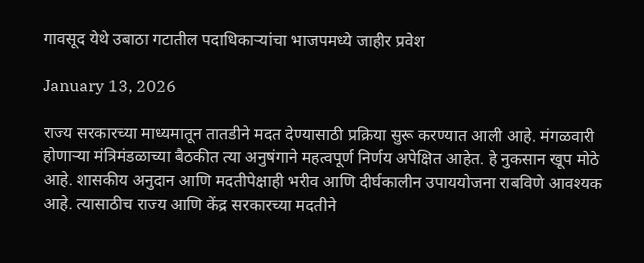गावसूद येथे उबाठा गटातील पदाधिकाऱ्यांचा भाजपमध्ये जाहीर प्रवेश

January 13, 2026

राज्य सरकारच्या माध्यमातून तातडीने मदत देण्यासाठी प्रक्रिया सुरू करण्यात आली आहे. मंगळवारी होणाऱ्या मंत्रिमंडळाच्या बैठकीत त्या अनुषंगाने महत्वपूर्ण निर्णय अपेक्षित आहेत. हे नुकसान खूप मोठे आहे. शासकीय अनुदान आणि मदतीपेक्षाही भरीव आणि दीर्घकालीन उपाययोजना राबविणे आवश्यक आहे. त्यासाठीच राज्य आणि केंद्र सरकारच्या मदतीने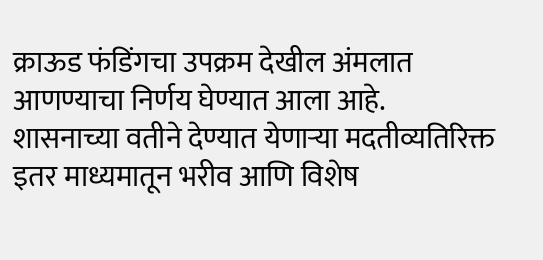क्राऊड फंडिंगचा उपक्रम देखील अंमलात आणण्याचा निर्णय घेण्यात आला आहे. शासनाच्या वतीने देण्यात येणाऱ्या मदतीव्यतिरिक्त इतर माध्यमातून भरीव आणि विशेष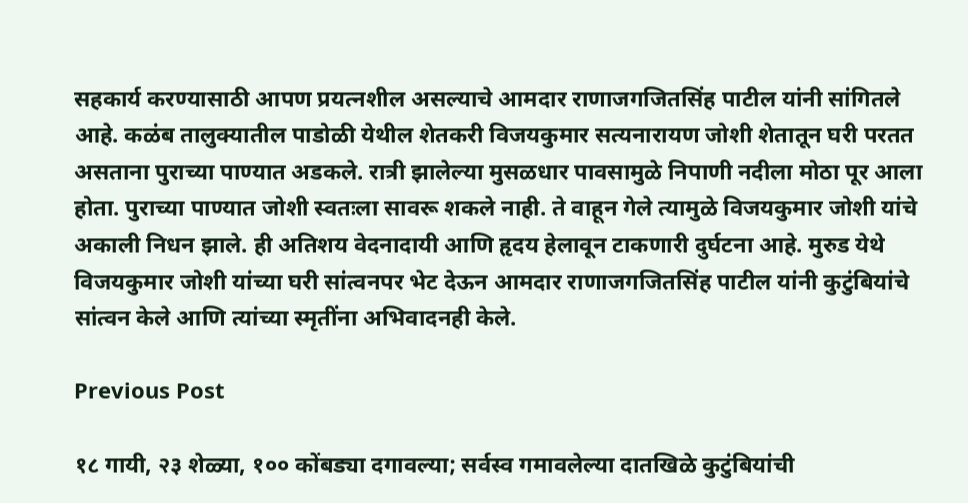सहकार्य करण्यासाठी आपण प्रयत्नशील असल्याचे आमदार राणाजगजितसिंह पाटील यांनी सांगितले आहे. कळंब तालुक्यातील पाडोळी येथील शेतकरी विजयकुमार सत्यनारायण जोशी शेतातून घरी परतत असताना पुराच्या पाण्यात अडकले. रात्री झालेल्या मुसळधार पावसामुळे निपाणी नदीला मोठा पूर आला होता. पुराच्या पाण्यात जोशी स्वतःला सावरू शकले नाही. ते वाहून गेले त्यामुळे विजयकुमार जोशी यांचे अकाली निधन झाले. ही अतिशय वेदनादायी आणि हृदय हेलावून टाकणारी दुर्घटना आहे. मुरुड येथे विजयकुमार जोशी यांच्या घरी सांत्वनपर भेट देऊन आमदार राणाजगजितसिंह पाटील यांनी कुटुंबियांचे सांत्वन केले आणि त्यांच्या स्मृतींना अभिवादनही केले.

Previous Post

१८ गायी, २३ शेळ्या, १०० कोंबड्या दगावल्या; सर्वस्व गमावलेल्या दातखिळे कुटुंबियांची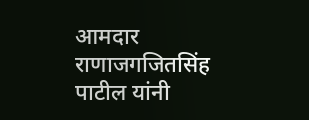आमदार राणाजगजितसिंह पाटील यांनी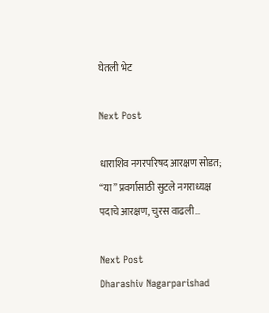घेतली भेट

Next Post

धाराशिव नगरपरिषद आरक्षण सोडत; “या” प्रवर्गासाठी सुटले नगराध्यक्ष पदाचे आरक्षण, चुरस वाढली…

Next Post
Dharashiv Nagarparishad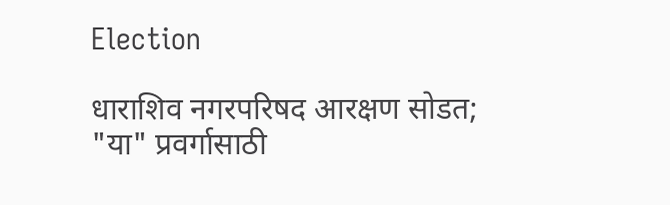Election

धाराशिव नगरपरिषद आरक्षण सोडत; "या" प्रवर्गासाठी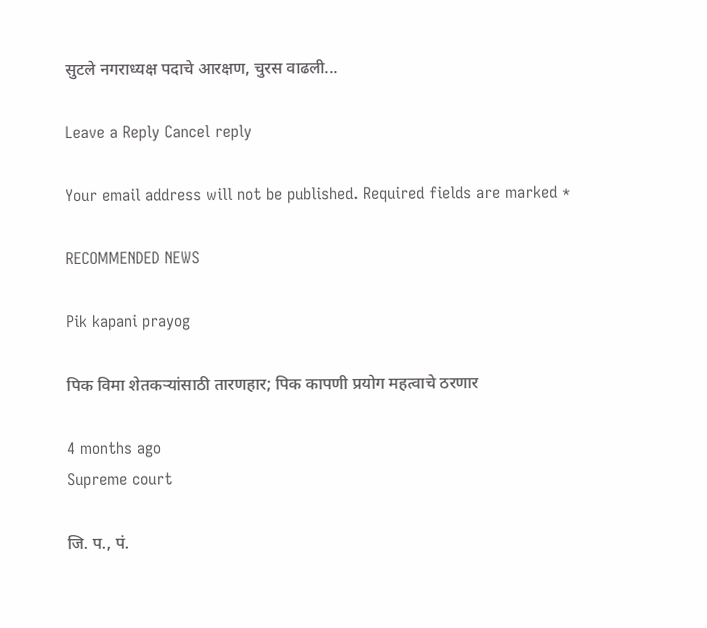सुटले नगराध्यक्ष पदाचे आरक्षण, चुरस वाढली...

Leave a Reply Cancel reply

Your email address will not be published. Required fields are marked *

RECOMMENDED NEWS

Pik kapani prayog

पिक विमा शेतकऱ्यांसाठी तारणहार; पिक कापणी प्रयोग महत्वाचे ठरणार

4 months ago
Supreme court

जि. प., पं.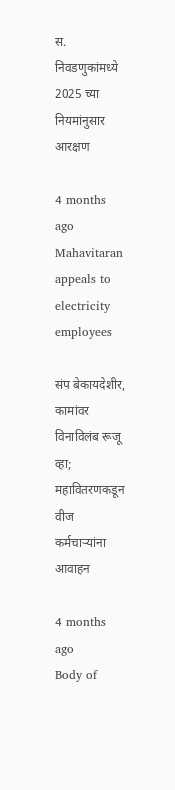स. निवडणुकांमध्ये 2025 च्या नियमांनुसार आरक्षण

4 months ago
Mahavitaran appeals to electricity employees

संप बेकायदेशीर, कामांवर विनाविलंब रूजू व्हा; महावितरणकडून वीज कर्मचाऱ्यांना आवाहन

4 months ago
Body of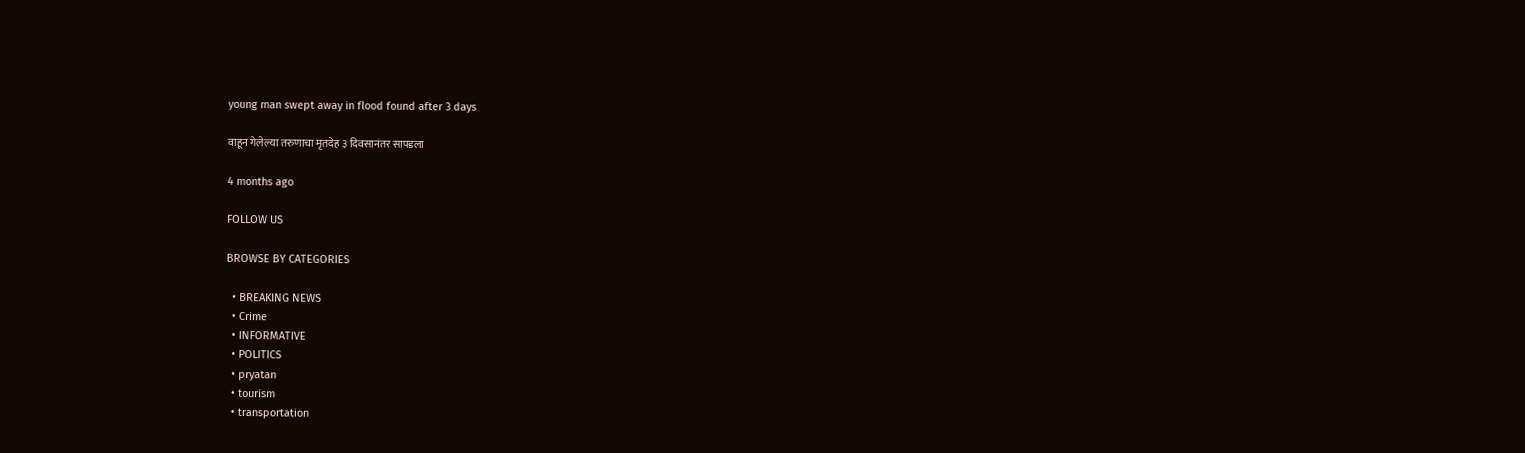young man swept away in flood found after 3 days

वाहून गेलेल्या तरुणाचा मृतदेह ३ दिवसानंतर सापडला

4 months ago

FOLLOW US

BROWSE BY CATEGORIES

  • BREAKING NEWS
  • Crime
  • INFORMATIVE
  • POLITICS
  • pryatan
  • tourism
  • transportation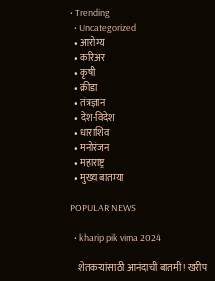• Trending
  • Uncategorized
  • आरोग्य
  • करिअर
  • कृषी
  • क्रीडा
  • तंत्रज्ञान
  • देश-विदेश
  • धाराशिव
  • मनोरंजन
  • महाराष्ट्र
  • मुख्य बातम्या

POPULAR NEWS

  • kharip pik vima 2024

    शेतकऱ्यांसाठी आनंदाची बातमी! खरीप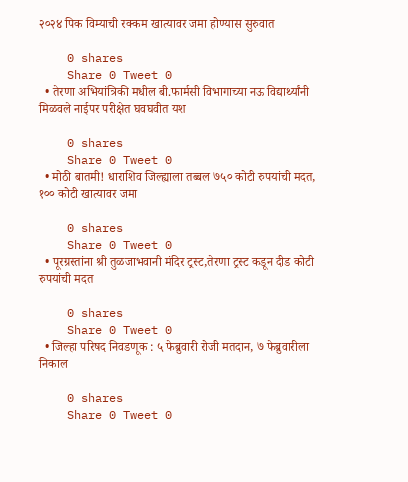२०२४ पिक विम्याची रक्कम खात्यावर जमा होण्यास सुरुवात

    0 shares
    Share 0 Tweet 0
  • तेरणा अभियांत्रिकी मधील बी.फार्मसी विभागाच्या नऊ विद्यार्थ्यांनी मिळवले नाईपर परीक्षेत घवघवीत यश

    0 shares
    Share 0 Tweet 0
  • मोठी बातमी! धाराशिव जिल्ह्याला तब्बल ७५० कोटी रुपयांची मदत, १०० कोटी खात्यावर जमा

    0 shares
    Share 0 Tweet 0
  • पूरग्रस्तांना श्री तुळजाभवानी मंदिर ट्रस्ट,तेरणा ट्रस्ट कडून दीड कोटी रुपयांची मदत

    0 shares
    Share 0 Tweet 0
  • जिल्हा परिषद निवडणूक : ५ फेब्रुवारी रोजी मतदान, ७ फेब्रुवारीला निकाल

    0 shares
    Share 0 Tweet 0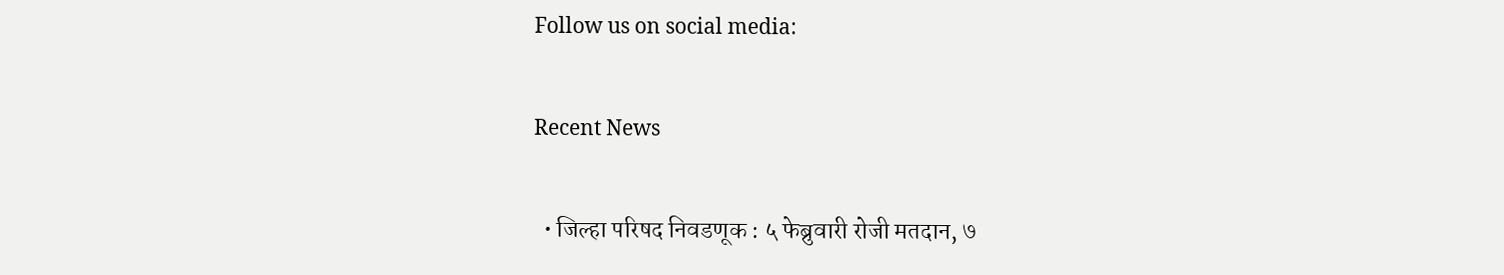Follow us on social media:

Recent News

  • जिल्हा परिषद निवडणूक : ५ फेब्रुवारी रोजी मतदान, ७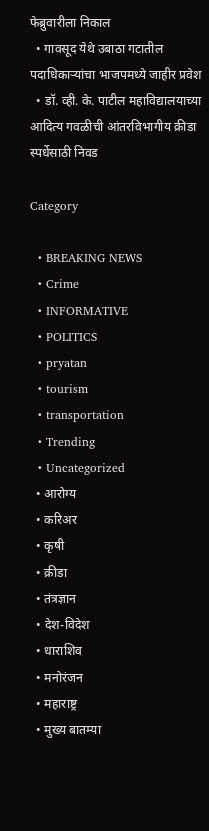फेब्रुवारीला निकाल
  • गावसूद येथे उबाठा गटातील पदाधिकाऱ्यांचा भाजपमध्ये जाहीर प्रवेश
  • डॉ. व्ही. के. पाटील महाविद्यालयाच्या आदित्य गवळीची आंतरविभागीय क्रीडा स्पर्धेसाठी निवड

Category

  • BREAKING NEWS
  • Crime
  • INFORMATIVE
  • POLITICS
  • pryatan
  • tourism
  • transportation
  • Trending
  • Uncategorized
  • आरोग्य
  • करिअर
  • कृषी
  • क्रीडा
  • तंत्रज्ञान
  • देश-विदेश
  • धाराशिव
  • मनोरंजन
  • महाराष्ट्र
  • मुख्य बातम्या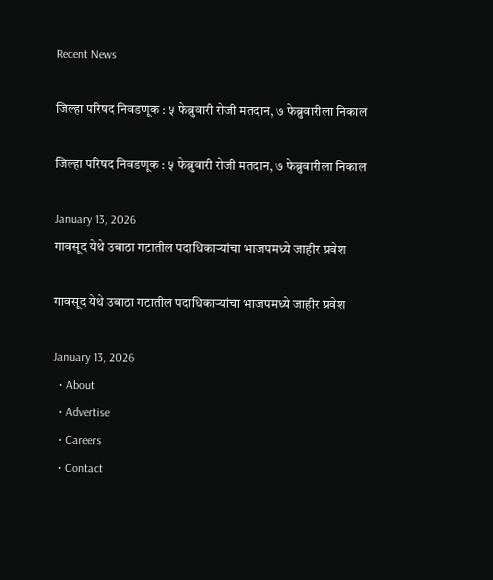Recent News

जिल्हा परिषद निवडणूक : ५ फेब्रुवारी रोजी मतदान, ७ फेब्रुवारीला निकाल

जिल्हा परिषद निवडणूक : ५ फेब्रुवारी रोजी मतदान, ७ फेब्रुवारीला निकाल

January 13, 2026
गावसूद येथे उबाठा गटातील पदाधिकाऱ्यांचा भाजपमध्ये जाहीर प्रवेश

गावसूद येथे उबाठा गटातील पदाधिकाऱ्यांचा भाजपमध्ये जाहीर प्रवेश

January 13, 2026
  • About
  • Advertise
  • Careers
  • Contact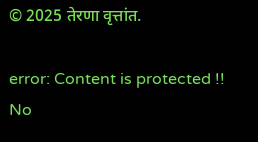© 2025 तेरणा वृत्तांत.

error: Content is protected !!
No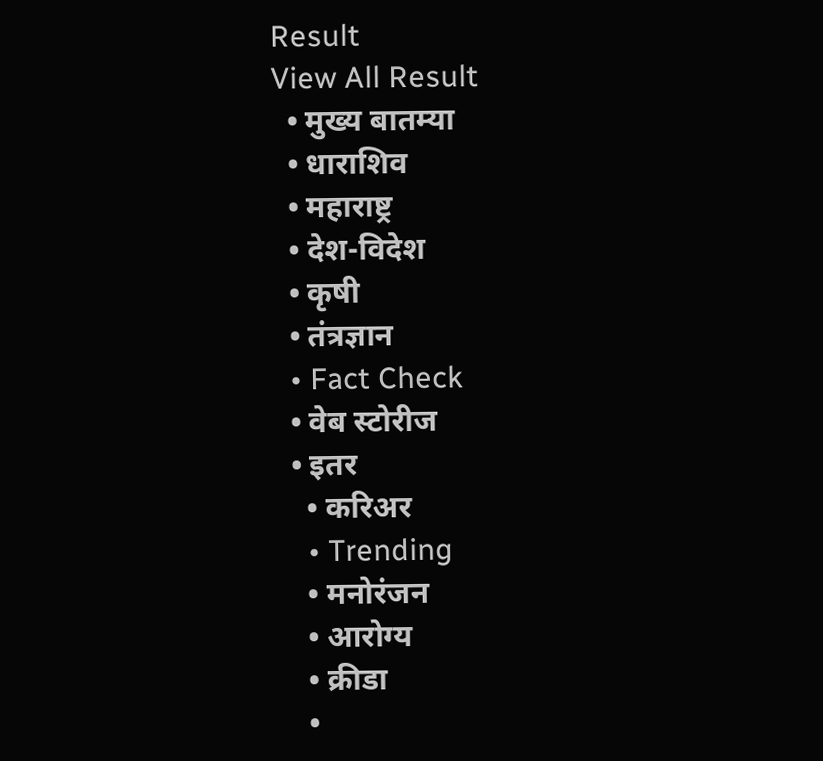Result
View All Result
  • मुख्य बातम्या
  • धाराशिव
  • महाराष्ट्र
  • देश-विदेश
  • कृषी
  • तंत्रज्ञान
  • Fact Check
  • वेब स्टोरीज
  • इतर
    • करिअर
    • Trending
    • मनोरंजन
    • आरोग्य
    • क्रीडा
    •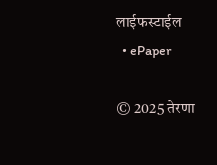लाईफस्टाईल
  • ePaper

© 2025 तेरणा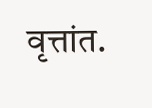वृत्तांत.